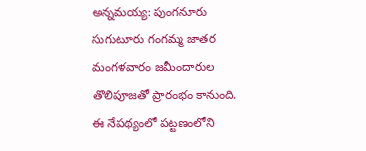అన్నమయ్య: పుంగనూరు సుగుటూరు గంగమ్మ జాతర మంగళవారం జమీందారుల తొలిపూజతో ప్రారంభం కానుంది. ఈ నేపథ్యంలో పట్టణంలోని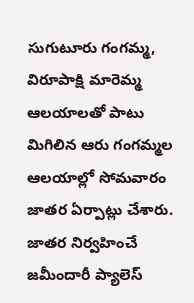సుగుటూరు గంగమ్మ, విరూపాక్షి మారెమ్మ ఆలయాలతో పాటు మిగిలిన ఆరు గంగమ్మల ఆలయాల్లో సోమవారం జాతర ఏర్పాట్లు చేశారు. జాతర నిర్వహించే జమీందారీ ప్యాలెస్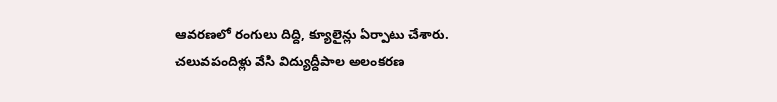ఆవరణలో రంగులు దిద్ది, క్యూలైన్లు ఏర్పాటు చేశారు. చలువపందిళ్లు వేసి విద్యుద్దీపాల అలంకరణ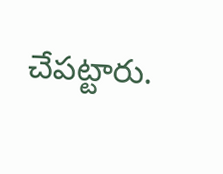చేపట్టారు.